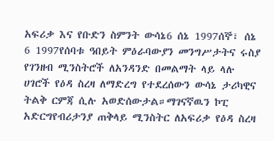አፍሪቃ እና የቡድን ስምንት ውሳኔ6 ሰኔ 1997ሰኞ፣ ሰኔ 6 1997የሰባቱ ዓበይት ምዕራባውያን መንግሥታትና ሩስያ የገንዘብ ሚንስትሮች ለአንዳንድ በመልማት ላይ ላሉ ሀገሮች የዕዳ ስረዛ ለማድረግ የተደረሰውን ውሳኔ ታሪካዊና ትልቅ ርምጃ ሲሉ አወድሰውታል።ማገናኛዉን ኮፒ አድርግየብሪታንያ ጠቅላይ ሚንስትር ለአፍሪቃ የዕዳ ስረዛ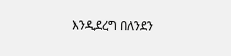እንዲደረግ በለንደን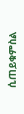ሲጠይቁምስል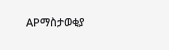APማስታወቂያ